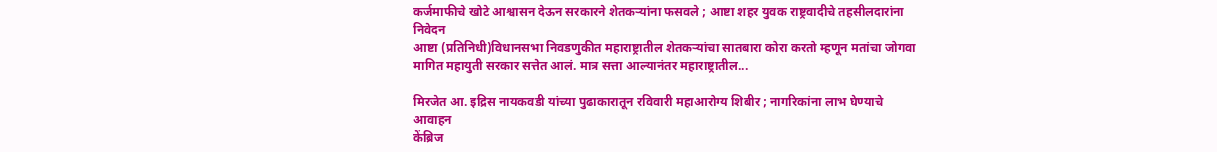कर्जमाफीचे खोटे आश्वासन देऊन सरकारने शेतकऱ्यांना फसवले ; आष्टा शहर युवक राष्ट्रवादीचे तहसीलदारांना निवेदन
आष्टा (प्रतिनिधी)विधानसभा निवडणुकीत महाराष्ट्रातील शेतकऱ्यांचा सातबारा कोरा करतो म्हणून मतांचा जोगवा मागित महायुती सरकार सत्तेत आलं. मात्र सत्ता आल्यानंतर महाराष्ट्रातील...

मिरजेत आ. इद्रिस नायकवडी यांच्या पुढाकारातून रविवारी महाआरोग्य शिबीर ; नागरिकांना लाभ घेण्याचे आवाहन
केंब्रिज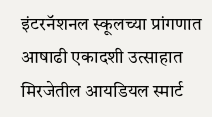इंटरनॅशनल स्कूलच्या प्रांगणात आषाढी एकादशी उत्साहात
मिरजेतील आयडियल स्मार्ट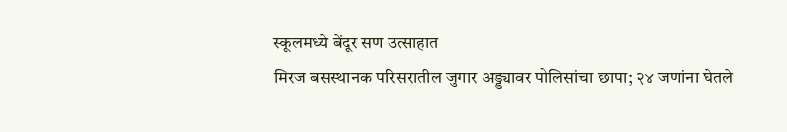स्कूलमध्ये बेंदूर सण उत्साहात
मिरज बसस्थानक परिसरातील जुगार अड्ड्यावर पोलिसांचा छापा; २४ जणांना घेतले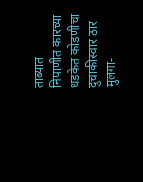ताब्यात
निपाणीत कारच्या धडकेत कोडणीचा दुचाकीस्वार ठार मुलगा-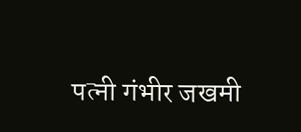पत्नी गंभीर जखमी